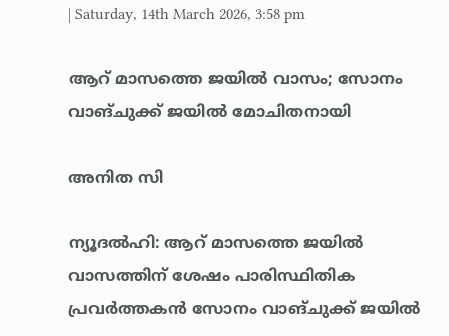| Saturday, 14th March 2026, 3:58 pm

ആറ് മാസത്തെ ജയില്‍ വാസം; സോനം വാങ്ചുക്ക് ജയില്‍ മോചിതനായി

അനിത സി

ന്യൂദല്‍ഹി: ആറ് മാസത്തെ ജയില്‍ വാസത്തിന് ശേഷം പാരിസ്ഥിതിക പ്രവര്‍ത്തകന്‍ സോനം വാങ്ചുക്ക് ജയില്‍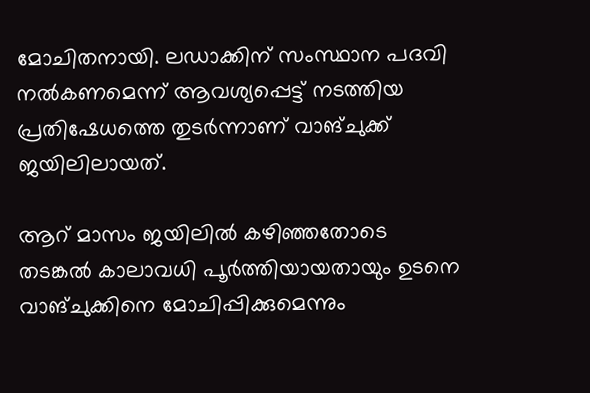മോചിതനായി. ലഡാക്കിന് സംസ്ഥാന പദവി നല്‍കണമെന്ന് ആവശ്യപ്പെട്ട് നടത്തിയ പ്രതിഷേധത്തെ തുടര്‍ന്നാണ് വാങ്ചുക്ക് ജയിലിലായത്.

ആറ് മാസം ജയിലില്‍ കഴിഞ്ഞതോടെ തടങ്കല്‍ കാലാവധി പൂര്‍ത്തിയായതായും ഉടനെ വാങ്ചുക്കിനെ മോചിപ്പിക്കുമെന്നും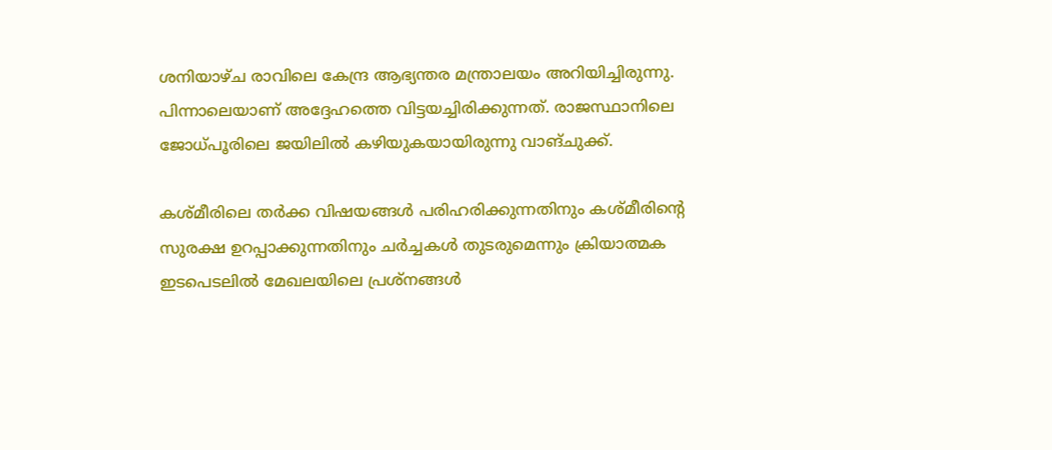ശനിയാഴ്ച രാവിലെ കേന്ദ്ര ആഭ്യന്തര മന്ത്രാലയം അറിയിച്ചിരുന്നു. പിന്നാലെയാണ് അദ്ദേഹത്തെ വിട്ടയച്ചിരിക്കുന്നത്. രാജസ്ഥാനിലെ ജോധ്പൂരിലെ ജയിലില്‍ കഴിയുകയായിരുന്നു വാങ്ചുക്ക്.

കശ്മീരിലെ തര്‍ക്ക വിഷയങ്ങള്‍ പരിഹരിക്കുന്നതിനും കശ്മീരിന്റെ സുരക്ഷ ഉറപ്പാക്കുന്നതിനും ചര്‍ച്ചകള്‍ തുടരുമെന്നും ക്രിയാത്മക ഇടപെടലില്‍ മേഖലയിലെ പ്രശ്‌നങ്ങള്‍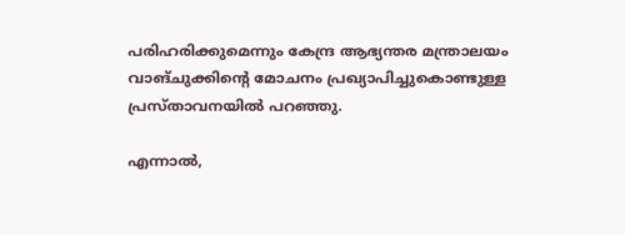പരിഹരിക്കുമെന്നും കേന്ദ്ര ആഭ്യന്തര മന്ത്രാലയം വാങ്ചുക്കിന്റെ മോചനം പ്രഖ്യാപിച്ചുകൊണ്ടുള്ള പ്രസ്താവനയില്‍ പറഞ്ഞു.

എന്നാല്‍,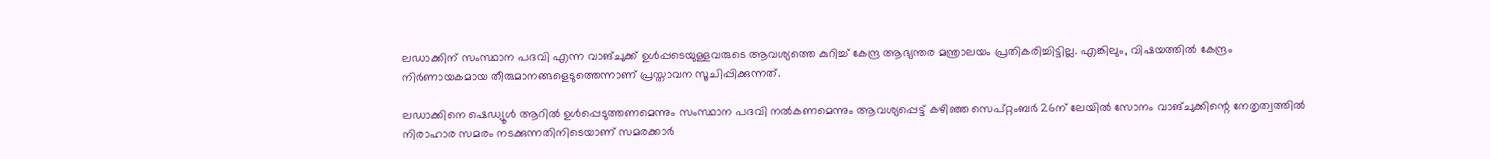ലഡാക്കിന് സംസ്ഥാന പദവി എന്ന വാങ്ചുക്ക് ഉള്‍പ്പടെയുള്ളവരുടെ ആവശ്യത്തെ കുറിച്ച് കേന്ദ്ര ആഭ്യന്തര മന്ത്രാലയം പ്രതികരിച്ചിട്ടില്ല. എങ്കിലും, വിഷയത്തില്‍ കേന്ദ്രം നിര്‍ണായകമായ തീരുമാനങ്ങളെടുത്തെന്നാണ് പ്രസ്താവന സൂചിപ്പിക്കുന്നത്.

ലഡാക്കിനെ ഷെഡ്യൂള്‍ ആറില്‍ ഉള്‍പ്പെടുത്തണമെന്നും സംസ്ഥാന പദവി നല്‍കണമെന്നും ആവശ്യപ്പെട്ട് കഴിഞ്ഞ സെപ്റ്റംബര്‍ 26ന് ലേയില്‍ സോനം വാങ്ചുക്കിന്റെ നേതൃത്വത്തില്‍ നിരാഹാര സമരം നടക്കുന്നതിനിടെയാണ് സമരക്കാര്‍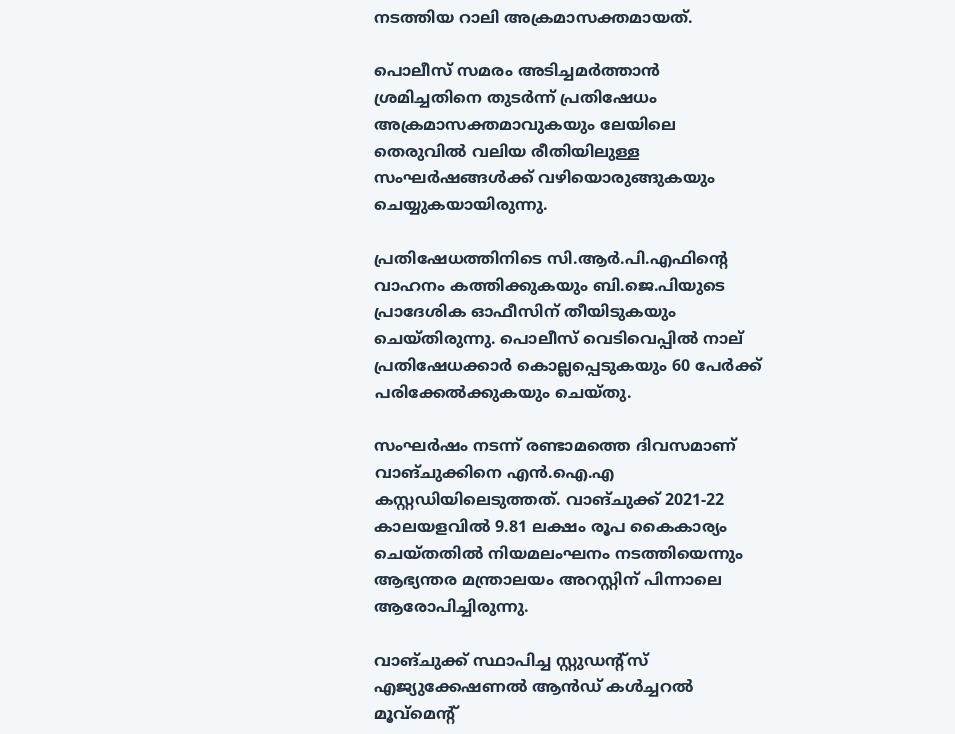നടത്തിയ റാലി അക്രമാസക്തമായത്.

പൊലീസ് സമരം അടിച്ചമര്‍ത്താന്‍ ശ്രമിച്ചതിനെ തുടര്‍ന്ന് പ്രതിഷേധം അക്രമാസക്തമാവുകയും ലേയിലെ തെരുവില്‍ വലിയ രീതിയിലുള്ള സംഘര്‍ഷങ്ങള്‍ക്ക് വഴിയൊരുങ്ങുകയും ചെയ്യുകയായിരുന്നു.

പ്രതിഷേധത്തിനിടെ സി.ആര്‍.പി.എഫിന്റെ വാഹനം കത്തിക്കുകയും ബി.ജെ.പിയുടെ പ്രാദേശിക ഓഫീസിന് തീയിടുകയും ചെയ്തിരുന്നു. പൊലീസ് വെടിവെപ്പില്‍ നാല് പ്രതിഷേധക്കാര്‍ കൊല്ലപ്പെടുകയും 60 പേര്‍ക്ക് പരിക്കേല്‍ക്കുകയും ചെയ്തു.

സംഘര്‍ഷം നടന്ന് രണ്ടാമത്തെ ദിവസമാണ് വാങ്ചുക്കിനെ എന്‍.ഐ.എ കസ്റ്റഡിയിലെടുത്തത്. വാങ്ചുക്ക് 2021-22 കാലയളവില്‍ 9.81 ലക്ഷം രൂപ കൈകാര്യം ചെയ്തതില്‍ നിയമലംഘനം നടത്തിയെന്നും ആഭ്യന്തര മന്ത്രാലയം അറസ്റ്റിന് പിന്നാലെ ആരോപിച്ചിരുന്നു.

വാങ്ചുക്ക് സ്ഥാപിച്ച സ്റ്റുഡന്റ്‌സ് എജ്യുക്കേഷണല്‍ ആന്‍ഡ് കള്‍ച്ചറല്‍ മൂവ്‌മെന്റ്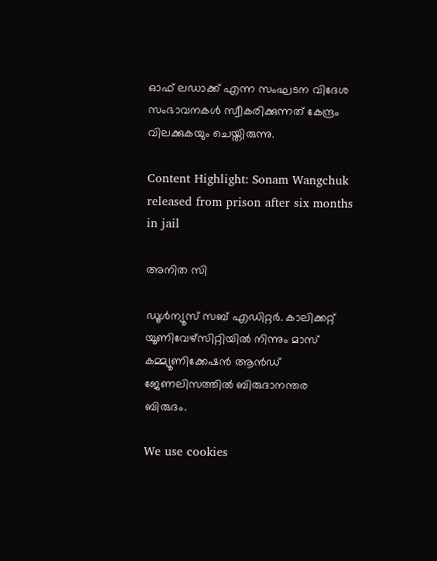ഓഫ് ലഡാക്ക് എന്ന സംഘടന വിദേശ സംഭാവനകള്‍ സ്വീകരിക്കുന്നത് കേന്ദ്രം വിലക്കുകയും ചെയ്തിരുന്നു.

Content Highlight: Sonam Wangchuk released from prison after six months in jail

അനിത സി

ഡൂള്‍ന്യൂസ് സബ് എഡിറ്റര്‍. കാലിക്കറ്റ് യൂണിവേഴ്‌സിറ്റിയില്‍ നിന്നും മാസ് കമ്മ്യൂണിക്കേഷന്‍ ആന്‍ഡ് ജേണലിസത്തില്‍ ബിരുദാനന്തര ബിരുദം.

We use cookies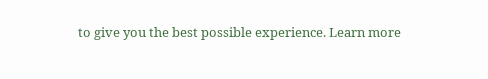to give you the best possible experience. Learn more